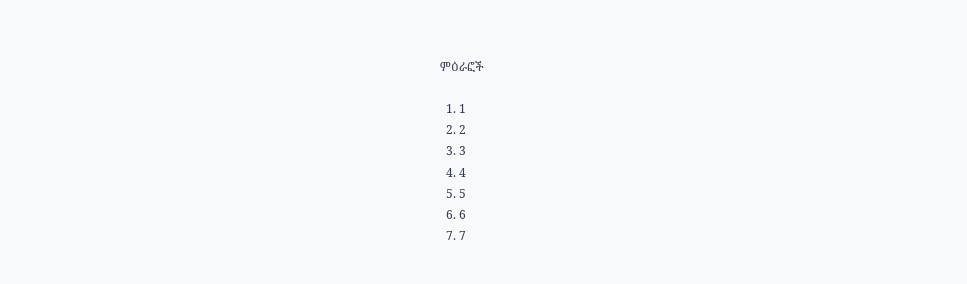ምዕራፎች

  1. 1
  2. 2
  3. 3
  4. 4
  5. 5
  6. 6
  7. 7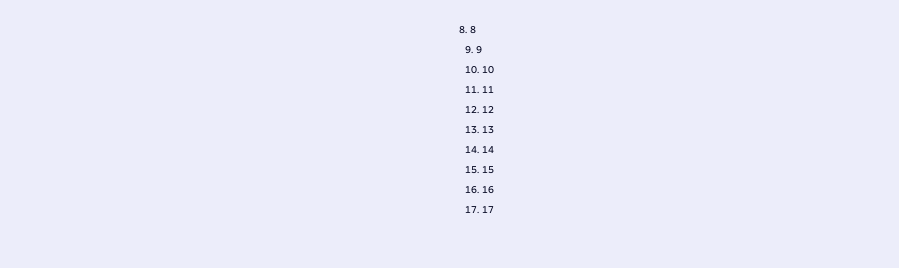8. 8
  9. 9
  10. 10
  11. 11
  12. 12
  13. 13
  14. 14
  15. 15
  16. 16
  17. 17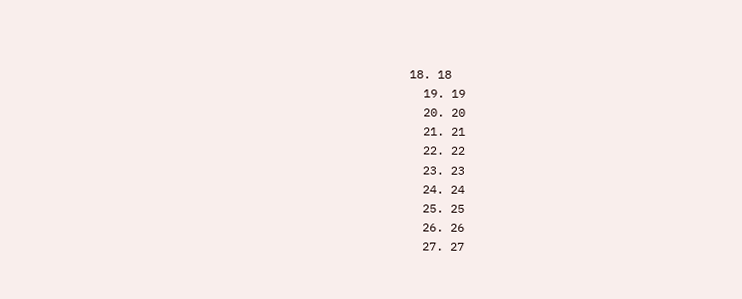18. 18
  19. 19
  20. 20
  21. 21
  22. 22
  23. 23
  24. 24
  25. 25
  26. 26
  27. 27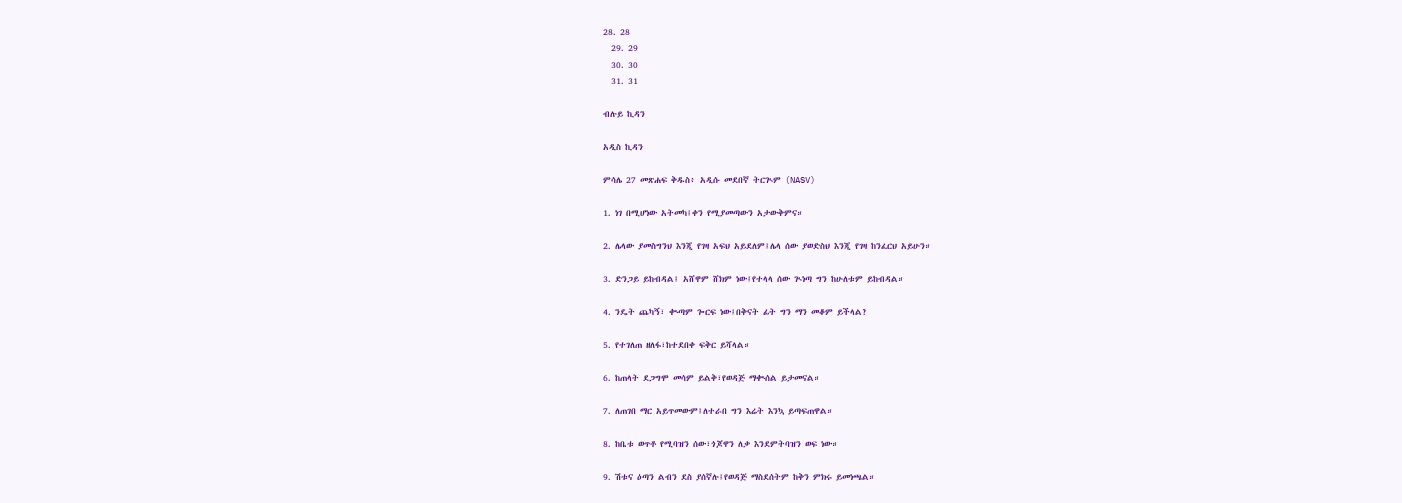28. 28
  29. 29
  30. 30
  31. 31

ብሉይ ኪዳን

አዲስ ኪዳን

ምሳሌ 27 መጽሐፍ ቅዱስ፥ አዲሱ መደበኛ ትርጒም (NASV)

1. ነገ በሚሆነው አትመካ፤ቀን የሚያመጣውን አታውቅምና።

2. ሌላው ያመስግንህ እንጂ የገዛ አፍህ አይደለም፤ሌላ ሰው ያወድስህ እንጂ የገዛ ከንፈርህ አይሁን።

3. ድንጋይ ይከብዳል፤ አሸዋም ሸክም ነው፤የተላላ ሰው ጒነጣ ግን ከሁለቱም ይከብዳል።

4. ንዴት ጨካኝ፣ ቊጣም ጐርፍ ነው፤በቅናት ፊት ግን ማን መቆም ይችላል?

5. የተገለጠ ዘለፋ፣ከተደበቀ ፍቅር ይሻላል።

6. ከጠላት ደጋግሞ መሳም ይልቅ፣የወዳጅ ማቊሰል ይታመናል።

7. ለጠገበ ማር አይጥመውም፤ለተራበ ግን እሬት እንኳ ይጣፍጠዋል።

8. ከቤቱ ወጥቶ የሚባዝን ሰው፣ጎጆዋን ለቃ እንደምትባዝን ወፍ ነው።

9. ሽቱና ዕጣን ልብን ደስ ያሰኛሉ፤የወዳጅ ማስደሰትም ከቅን ምክሩ ይመነጫል።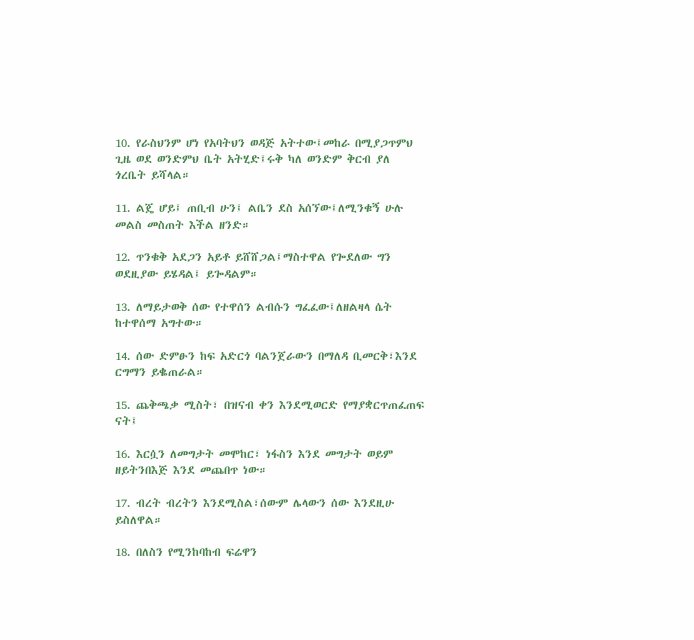10. የራስህንም ሆነ የአባትህን ወዳጅ አትተው፤መከራ በሚያጋጥምህ ጊዜ ወደ ወንድምህ ቤት አትሂድ፤ሩቅ ካለ ወንድም ቅርብ ያለ ጎረቤት ይሻላል።

11. ልጄ ሆይ፤ ጠቢብ ሁን፤ ልቤን ደስ አሰኘው፤ለሚንቁኝ ሁሉ መልስ መስጠት እችል ዘንድ።

12. ጥንቁቅ አደጋን አይቶ ይሸሸጋል፤ማስተዋል የጐደለው ግን ወደዚያው ይሄዳል፤ ይጐዳልም።

13. ለማይታወቅ ሰው የተዋሰን ልብሱን ግፈፈው፤ለዘልዛላ ሴት ከተዋሰማ አግተው።

14. ሰው ድምፁን ከፍ አድርጎ ባልንጀራውን በማለዳ ቢመርቅ፣እንደ ርግማን ይቈጠራል።

15. ጨቅጫቃ ሚስት፣ በዝናብ ቀን እንደሚወርድ የማያቋርጥጠፈጠፍ ናት፤

16. እርሷን ለመግታት መሞከር፣ ነፋስን እንደ መግታት ወይም ዘይትንበእጅ እንደ መጨበጥ ነው።

17. ብረት ብረትን እንደሚስል፣ሰውም ሌላውን ሰው እንደዚሁ ይስለዋል።

18. በለስን የሚንከባከብ ፍሬዋን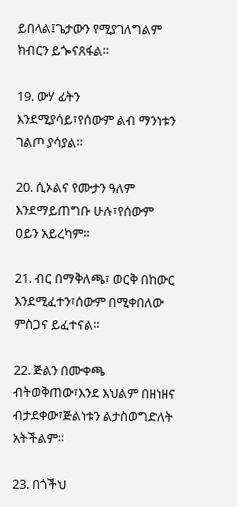ይበላል፤ጌታውን የሚያገለግልም ክብርን ይጐናጸፋል።

19. ውሃ ፊትን እንደሚያሳይ፣የሰውም ልብ ማንነቱን ገልጦ ያሳያል።

20. ሲኦልና የሙታን ዓለም እንደማይጠግቡ ሁሉ፣የሰውም ዐይን አይረካም።

21. ብር በማቅለጫ፣ ወርቅ በከውር እንደሚፈተን፣ሰውም በሚቀበለው ምስጋና ይፈተናል።

22. ጅልን በሙቀጫ ብትወቅጠው፣እንደ እህልም በዘነዘና ብታደቀው፣ጅልነቱን ልታስወግድለት አትችልም።

23. በጎችህ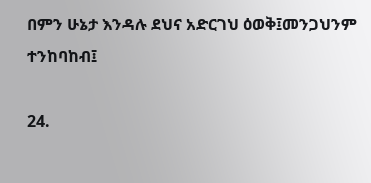በምን ሁኔታ እንዳሉ ደህና አድርገህ ዕወቅ፤መንጋህንም ተንከባከብ፤

24.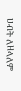ሀብት ለዘላለም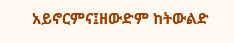አይኖርምና፤ዘውድም ከትውልድ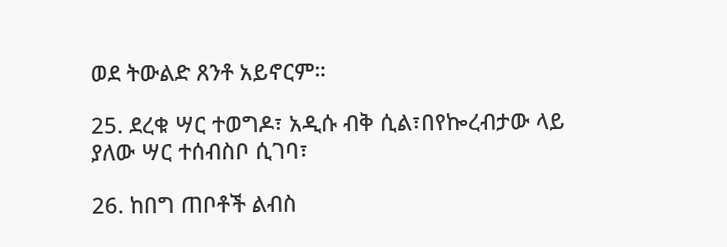ወደ ትውልድ ጸንቶ አይኖርም።

25. ደረቁ ሣር ተወግዶ፣ አዲሱ ብቅ ሲል፣በየኰረብታው ላይ ያለው ሣር ተሰብስቦ ሲገባ፣

26. ከበግ ጠቦቶች ልብስ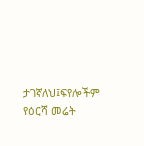ታገኛለህ፤ፍየሎችም የዕርሻ መሬት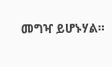መግዣ ይሆኑሃል።